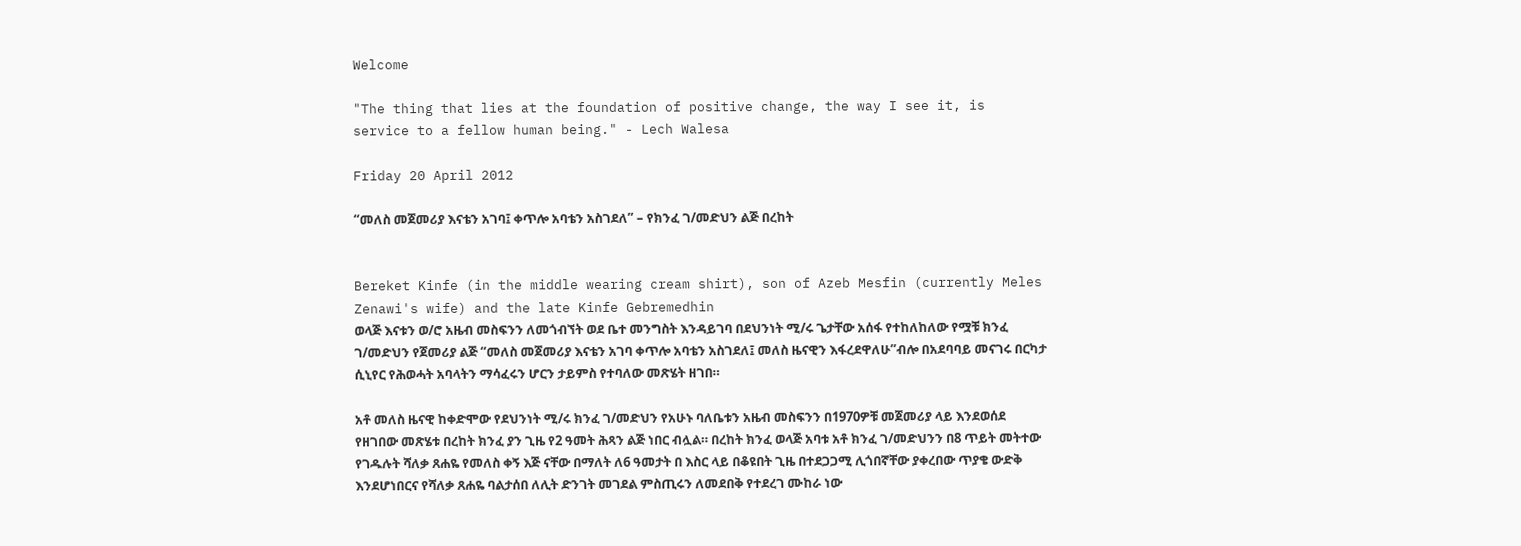Welcome

"The thing that lies at the foundation of positive change, the way I see it, is service to a fellow human being." - Lech Walesa

Friday 20 April 2012

“መለስ መጀመሪያ እናቴን አገባ፤ ቀጥሎ አባቴን አስገደለ” – የክንፈ ገ/መድህን ልጅ በረከት


Bereket Kinfe (in the middle wearing cream shirt), son of Azeb Mesfin (currently Meles Zenawi's wife) and the late Kinfe Gebremedhin
ወላጅ እናቱን ወ/ሮ አዜብ መስፍንን ለመጎብኘት ወደ ቤተ መንግስት እንዳይገባ በደህንነት ሚ/ሩ ጌታቸው አሰፋ የተከለከለው የሟቹ ክንፈ ገ/መድህን የጀመሪያ ልጅ “መለስ መጀመሪያ እናቴን አገባ ቀጥሎ አባቴን አስገደለ፤ መለስ ዜናዊን እፋረደዋለሁ”ብሎ በአደባባይ መናገሩ በርካታ ሲኒየር የሕወሓት አባላትን ማሳፈሩን ሆርን ታይምስ የተባለው መጽሄት ዘገበ።

አቶ መለስ ዜናዊ ከቀድሞው የደህንነት ሚ/ሩ ክንፈ ገ/መድህን የአሁኑ ባለቤቱን አዜብ መስፍንን በ1970ዎቹ መጀመሪያ ላይ እንደወሰደ የዘገበው መጽሄቱ በረከት ክንፈ ያን ጊዜ የ2 ዓመት ሕጻን ልጅ ነበር ብሏል። በረከት ክንፈ ወላጅ አባቱ አቶ ክንፈ ገ/መድህንን በ8 ጥይት መትተው የገዱሉት ሻለቃ ጸሐዬ የመለስ ቀኝ እጅ ናቸው በማለት ለ6 ዓመታት በ እስር ላይ በቆዩበት ጊዜ በተደጋጋሚ ሊጎበኛቸው ያቀረበው ጥያቄ ውድቅ እንደሆነበርና የሻለቃ ጸሐዬ ባልታሰበ ለሊት ድንገት መገደል ምስጢሩን ለመደበቅ የተደረገ ሙከራ ነው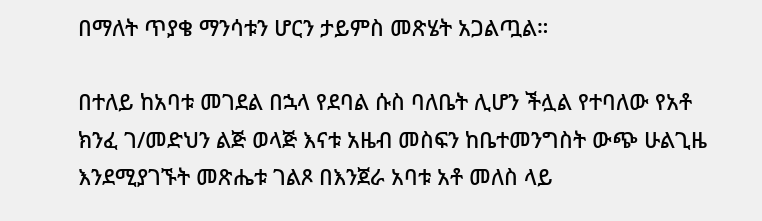በማለት ጥያቄ ማንሳቱን ሆርን ታይምስ መጽሄት አጋልጧል።

በተለይ ከአባቱ መገደል በኋላ የደባል ሱስ ባለቤት ሊሆን ችሏል የተባለው የአቶ ክንፈ ገ/መድህን ልጅ ወላጅ እናቱ አዜብ መስፍን ከቤተመንግስት ውጭ ሁልጊዜ እንደሚያገኙት መጽሔቱ ገልጾ በእንጀራ አባቱ አቶ መለስ ላይ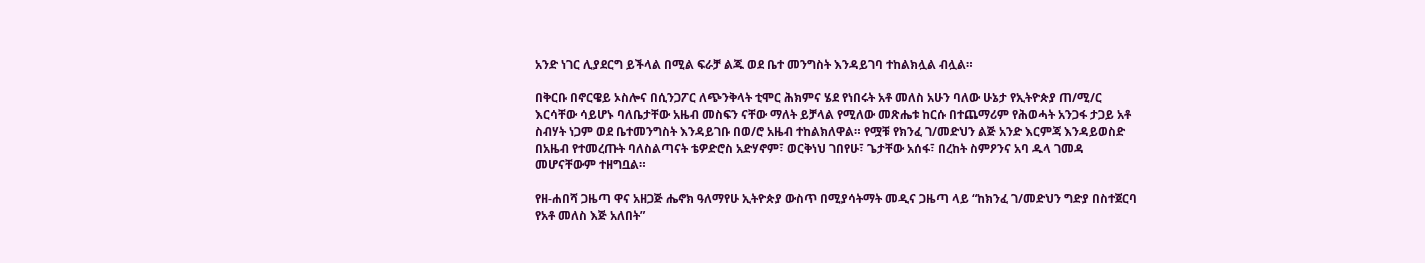አንድ ነገር ሊያደርግ ይችላል በሚል ፍራቻ ልጁ ወደ ቤተ መንግስት እንዳይገባ ተከልክሏል ብሏል።

በቅርቡ በኖርዌይ ኦስሎና በሲንጋፖር ለጭንቅላት ቲሞር ሕክምና ሄደ የነበሩት አቶ መለስ አሁን ባለው ሁኔታ የኢትዮጵያ ጠ/ሚ/ር እርሳቸው ሳይሆኑ ባለቤታቸው አዜብ መስፍን ናቸው ማለት ይቻላል የሚለው መጽሔቱ ከርሱ በተጨማሪም የሕወሓት አንጋፋ ታጋይ አቶ ስብሃት ነጋም ወደ ቤተመንግስት እንዳይገቡ በወ/ሮ አዜብ ተከልክለዋል። የሟቹ የክንፈ ገ/መድህን ልጅ አንድ እርምጃ እንዳይወስድ በአዜብ የተመረጡት ባለስልጣናት ቴዎድሮስ አድሃኖም፣ ወርቅነህ ገበየሁ፣ ጌታቸው አሰፋ፣ በረከት ስምዖንና አባ ዱላ ገመዳ መሆናቸውም ተዘግቧል።

የዘ-ሐበሻ ጋዜጣ ዋና አዘጋጅ ሔኖክ ዓለማየሁ ኢትዮጵያ ውስጥ በሚያሳትማት መዲና ጋዜጣ ላይ “ከክንፈ ገ/መድህን ግድያ በስተጀርባ የአቶ መለስ እጅ አለበት”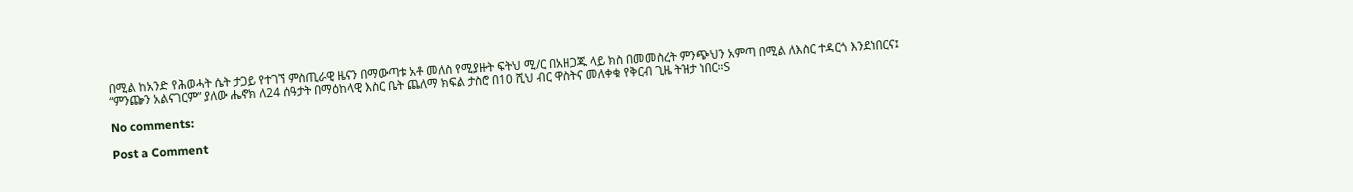በሚል ከአንድ የሕወሓት ሴት ታጋይ የተገኘ ምስጢራዊ ዜናን በማውጣቱ አቶ መለስ የሚያዙት ፍትህ ሚ/ር በአዘጋጁ ላይ ክስ በመመስረት ምንጭህን አምጣ በሚል ለእስር ተዳርጎ እንደነበርና፤ “ምንጬን አልናገርም” ያለው ሔኖክ ለ24 ሰዓታት በማዕከላዊ እስር ቤት ጨለማ ክፍል ታስሮ በ10 ሺህ ብር ዋስትና መለቀቁ የቅርብ ጊዜ ትዝታ ነበር።S

No comments:

Post a Comment